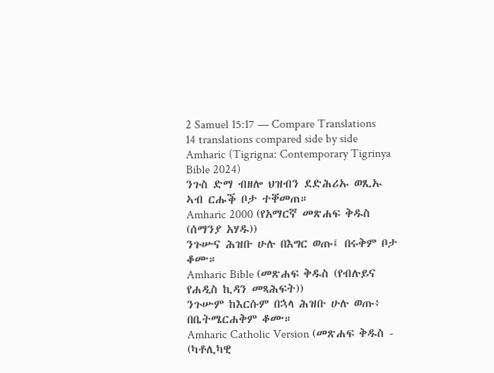2 Samuel 15:17 — Compare Translations
14 translations compared side by side
Amharic (Tigrigna: Contemporary Tigrinya Bible 2024)
ንጉስ ድማ ብዘሎ ህዝብን ደድሕሪኡ ወጺኡ ኣብ ርሑቕ ቦታ ተቐመጠ።
Amharic 2000 (የአማርኛ መጽሐፍ ቅዱስ (ሰማንያ አሃዱ))
ንጉሡና ሕዝቡ ሁሉ በእግር ወጡ፤ በሩቅም ቦታ ቆሙ።
Amharic Bible (መጽሐፍ ቅዱስ (የብሉይና የሐዲስ ኪዳን መጻሕፍት))
ንጉሡም ከእርሱም በኋላ ሕዝቡ ሁሉ ወጡ፥ በቤትሜርሐቅም ቆሙ።
Amharic Catholic Version (መጽሐፍ ቅዱስ - (ካቶሊካዊ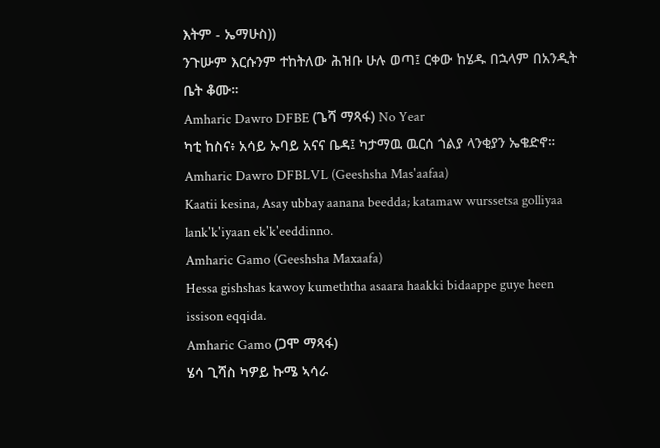እትም - ኤማሁስ))
ንጉሡም እርሱንም ተከትለው ሕዝቡ ሁሉ ወጣ፤ ርቀው ከሄዱ በኋላም በአንዲት ቤት ቆሙ።
Amharic Dawro DFBE (ጌሻ ማጻፋ) No Year
ካቲ ከስና፥ አሳይ ኡባይ አናና ቤዳ፤ ካታማዉ ዉርሰ ጎልያ ላንቂያን ኤቄድኖ።
Amharic Dawro DFBLVL (Geeshsha Mas'aafaa)
Kaatii kesina, Asay ubbay aanana beedda; katamaw wurssetsa golliyaa lank'k'iyaan ek'k'eeddinno.
Amharic Gamo (Geeshsha Maxaafa)
Hessa gishshas kawoy kumeththa asaara haakki bidaappe guye heen issison eqqida.
Amharic Gamo (ጋሞ ማጻፋ)
ሄሳ ጊሻስ ካዎይ ኩሜ ኣሳራ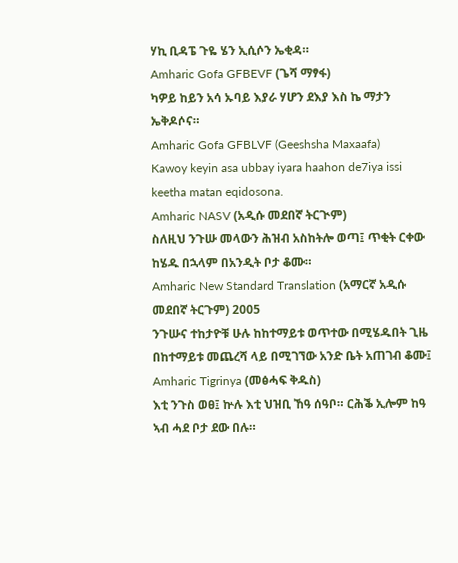ሃኪ ቢዳፔ ጉዬ ሄን ኢሲሶን ኤቂዳ።
Amharic Gofa GFBEVF (ጌሻ ማፃፋ)
ካዎይ ከይን አሳ ኡባይ እያራ ሃሆን ደእያ እስ ኬ ማታን ኤቅዶሶና።
Amharic Gofa GFBLVF (Geeshsha Maxaafa)
Kawoy keyin asa ubbay iyara haahon de7iya issi keetha matan eqidosona.
Amharic NASV (አዲሱ መደበኛ ትርጒም)
ስለዚህ ንጉሡ መላውን ሕዝብ አስከትሎ ወጣ፤ ጥቂት ርቀው ከሄዱ በኋላም በአንዲት ቦታ ቆሙ።
Amharic New Standard Translation (አማርኛ አዲሱ መደበኛ ትርጉም) 2005
ንጉሡና ተከታዮቹ ሁሉ ከከተማይቱ ወጥተው በሚሄዱበት ጊዜ በከተማይቱ መጨረሻ ላይ በሚገኘው አንድ ቤት አጠገብ ቆሙ፤
Amharic Tigrinya (መፅሓፍ ቅዱስ)
እቲ ንጉስ ወፀ፤ ኵሉ እቲ ህዝቢ ኸዓ ሰዓቦ። ርሕቕ ኢሎም ከዓ ኣብ ሓደ ቦታ ደው በሉ።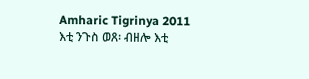Amharic Tigrinya 2011
እቲ ንጉስ ወጸ፡ ብዘሎ እቲ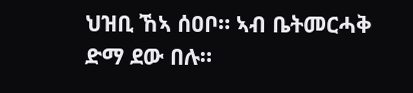ህዝቢ ኸኣ ሰዐቦ። ኣብ ቤትመርሓቅ ድማ ደው በሉ።